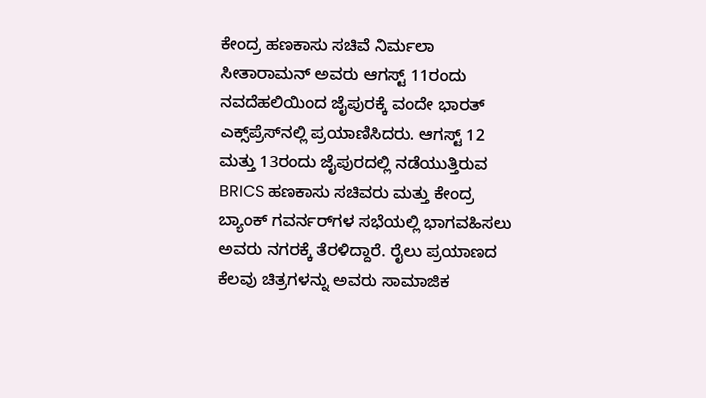ಕೇಂದ್ರ ಹಣಕಾಸು ಸಚಿವೆ ನಿರ್ಮಲಾ ಸೀತಾರಾಮನ್ ಅವರು ಆಗಸ್ಟ್ 11ರಂದು ನವದೆಹಲಿಯಿಂದ ಜೈಪುರಕ್ಕೆ ವಂದೇ ಭಾರತ್ ಎಕ್ಸ್‌ಪ್ರೆಸ್‌ನಲ್ಲಿ ಪ್ರಯಾಣಿಸಿದರು. ಆಗಸ್ಟ್ 12 ಮತ್ತು 13ರಂದು ಜೈಪುರದಲ್ಲಿ ನಡೆಯುತ್ತಿರುವ BRICS ಹಣಕಾಸು ಸಚಿವರು ಮತ್ತು ಕೇಂದ್ರ ಬ್ಯಾಂಕ್ ಗವರ್ನರ್‌ಗಳ ಸಭೆಯಲ್ಲಿ ಭಾಗವಹಿಸಲು ಅವರು ನಗರಕ್ಕೆ ತೆರಳಿದ್ದಾರೆ. ರೈಲು ಪ್ರಯಾಣದ ಕೆಲವು ಚಿತ್ರಗಳನ್ನು ಅವರು ಸಾಮಾಜಿಕ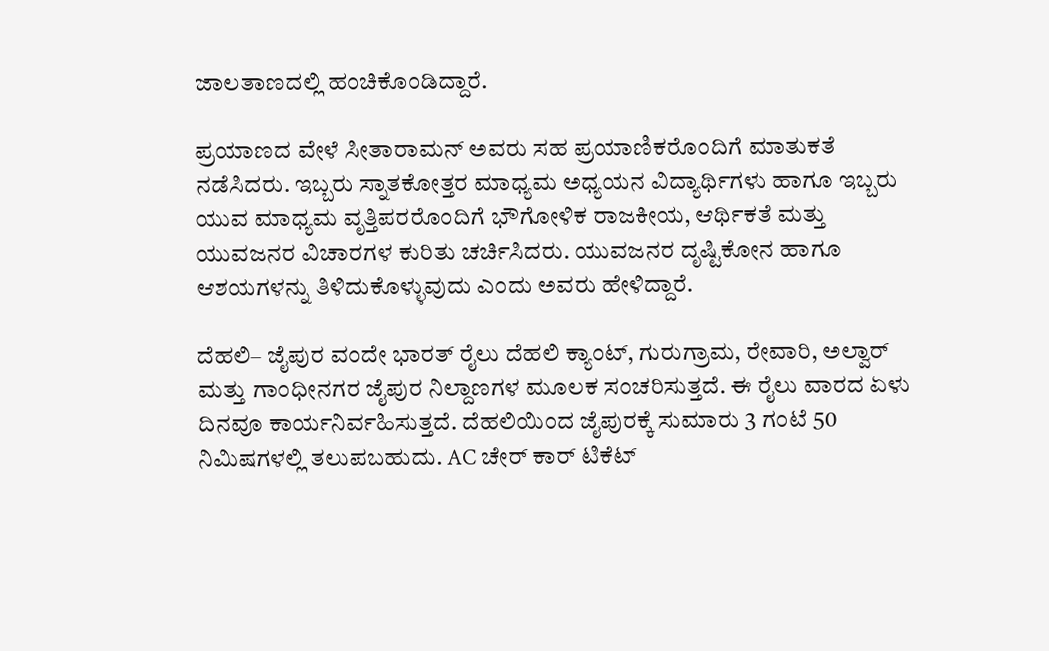ಜಾಲತಾಣದಲ್ಲಿ ಹಂಚಿಕೊಂಡಿದ್ದಾರೆ.

ಪ್ರಯಾಣದ ವೇಳೆ ಸೀತಾರಾಮನ್ ಅವರು ಸಹ ಪ್ರಯಾಣಿಕರೊಂದಿಗೆ ಮಾತುಕತೆ ನಡೆಸಿದರು. ಇಬ್ಬರು ಸ್ನಾತಕೋತ್ತರ ಮಾಧ್ಯಮ ಅಧ್ಯಯನ ವಿದ್ಯಾರ್ಥಿಗಳು ಹಾಗೂ ಇಬ್ಬರು ಯುವ ಮಾಧ್ಯಮ ವೃತ್ತಿಪರರೊಂದಿಗೆ ಭೌಗೋಳಿಕ ರಾಜಕೀಯ, ಆರ್ಥಿಕತೆ ಮತ್ತು ಯುವಜನರ ವಿಚಾರಗಳ ಕುರಿತು ಚರ್ಚಿಸಿದರು. ಯುವಜನರ ದೃಷ್ಟಿಕೋನ ಹಾಗೂ ಆಶಯಗಳನ್ನು ತಿಳಿದುಕೊಳ್ಳುವುದು ಎಂದು ಅವರು ಹೇಳಿದ್ದಾರೆ.

ದೆಹಲಿ– ಜೈಪುರ ವಂದೇ ಭಾರತ್ ರೈಲು ದೆಹಲಿ ಕ್ಯಾಂಟ್, ಗುರುಗ್ರಾಮ, ರೇವಾರಿ, ಅಲ್ವಾರ್ ಮತ್ತು ಗಾಂಧೀನಗರ ಜೈಪುರ ನಿಲ್ದಾಣಗಳ ಮೂಲಕ ಸಂಚರಿಸುತ್ತದೆ. ಈ ರೈಲು ವಾರದ ಏಳು ದಿನವೂ ಕಾರ್ಯನಿರ್ವಹಿಸುತ್ತದೆ. ದೆಹಲಿಯಿಂದ ಜೈಪುರಕ್ಕೆ ಸುಮಾರು 3 ಗಂಟೆ 50 ನಿಮಿಷಗಳಲ್ಲಿ ತಲುಪಬಹುದು. AC ಚೇರ್ ಕಾರ್ ಟಿಕೆಟ್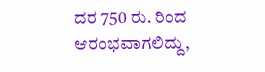ದರ 750 ರು. ರಿಂದ ಆರಂಭವಾಗಲಿದ್ದು,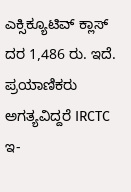ಎಕ್ಸಿಕ್ಯೂಟಿವ್ ಕ್ಲಾಸ್ ದರ 1,486 ರು. ಇದೆ. ಪ್ರಯಾಣಿಕರು ಅಗತ್ಯವಿದ್ದರೆ IRCTC ಇ-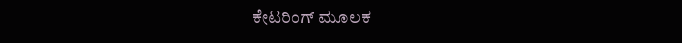ಕೇಟರಿಂಗ್ ಮೂಲಕ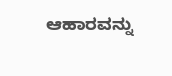ಆಹಾರವನ್ನು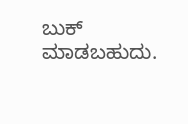ಬುಕ್ ಮಾಡಬಹುದು.